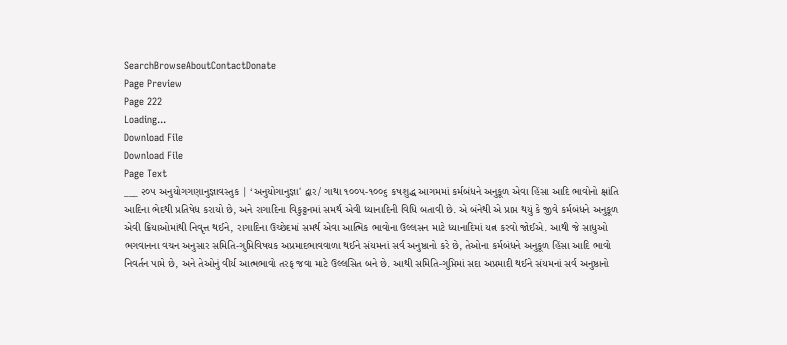SearchBrowseAboutContactDonate
Page Preview
Page 222
Loading...
Download File
Download File
Page Text
___ ૨૦૫ અનુયોગગણાનુજ્ઞાવસ્તુક | ‘અનુયોગાનુજ્ઞા' દ્વાર/ ગાથા ૧૦૦પ-૧૦૦૬ કષશુદ્ધ આગમમાં કર્મબંધને અનુકૂળ એવા હિંસા આદિ ભાવોનો ક્ષાંતિ આદિના ભેદથી પ્રતિષેધ કરાયો છે, અને રાગાદિના વિકુટ્ટનમાં સમર્થ એવી ધ્યાનાદિની વિધિ બતાવી છે. એ બંનેથી એ પ્રાપ્ત થયું કે જીવે કર્મબંધને અનુકૂળ એવી ક્રિયાઓમાંથી નિવૃત્ત થઈને, રાગાદિના ઉચ્છેદમાં સમર્થ એવા આત્મિક ભાવોના ઉલ્લસન માટે ધ્યાનાદિમાં યત્ન કરવો જોઈએ. આથી જે સાધુઓ ભગવાનના વચન અનુસાર સમિતિ-ગુપ્તિવિષયક અપ્રમાદભાવવાળા થઈને સંયમનાં સર્વ અનુષ્ઠાનો કરે છે, તેઓના કર્મબંધને અનુકૂળ હિંસા આદિ ભાવો નિવર્તન પામે છે, અને તેઓનું વીર્ય આત્મભાવો તરફ જવા માટે ઉલ્લસિત બને છે. આથી સમિતિ-ગુપ્તિમાં સદા અપ્રમાદી થઈને સંયમનાં સર્વ અનુષ્ઠાનો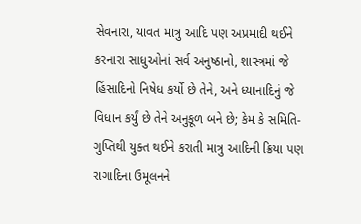સેવનારા, યાવત માત્રુ આદિ પણ અપ્રમાદી થઈને કરનારા સાધુઓનાં સર્વ અનુષ્ઠાનો, શાસ્ત્રમાં જે હિંસાદિનો નિષેધ કર્યો છે તેને, અને ધ્યાનાદિનું જે વિધાન કર્યું છે તેને અનુકૂળ બને છે; કેમ કે સમિતિ-ગુપ્તિથી યુક્ત થઈને કરાતી માત્રુ આદિની ક્રિયા પણ રાગાદિના ઉમૂલનને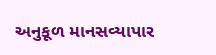અનુકૂળ માનસવ્યાપાર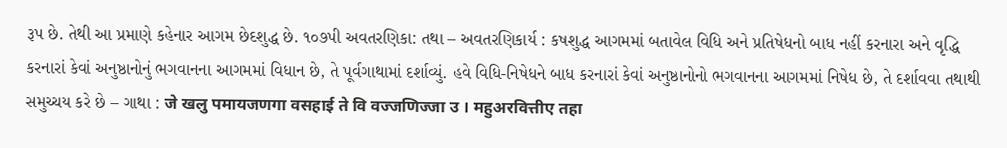રૂપ છે. તેથી આ પ્રમાણે કહેનાર આગમ છેદશુદ્ધ છે. ૧૦૭પી અવતરણિકા: તથા – અવતરણિકાર્ય : કષશુદ્ધ આગમમાં બતાવેલ વિધિ અને પ્રતિષેધનો બાધ નહીં કરનારા અને વૃદ્ધિ કરનારાં કેવાં અનુષ્ઠાનોનું ભગવાનના આગમમાં વિધાન છે, તે પૂર્વગાથામાં દર્શાવ્યું. હવે વિધિ-નિષેધને બાધ કરનારાં કેવાં અનુષ્ઠાનોનો ભગવાનના આગમમાં નિષેધ છે, તે દર્શાવવા તથાથી સમુચ્ચય કરે છે – ગાથા : जे खलु पमायजणगा वसहाई ते वि वज्जणिज्जा उ । महुअरवित्तीए तहा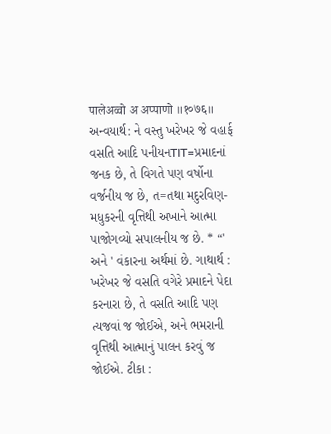पालेअव्वो अ अप्पाणो ॥१०७६॥ અન્વયાર્થ: ને વસ્તુ ખરેખર જે વહાર્ફ વસતિ આદિ પનીયનTIT=પ્રમાદનાં જનક છે, તે વિગતે પણ વર્ષોના વર્જનીય જ છે, ત=તથા મદુરવિણ-મધુકરની વૃત્તિથી અખાને આત્મા પાજોગવ્યો સપાલનીય જ છે. * “' અને ' વંકારના અર્થમાં છે. ગાથાર્થ : ખરેખર જે વસતિ વગેરે પ્રમાદને પેદા કરનારા છે, તે વસતિ આદિ પણ ત્યજવાં જ જોઈએ, અને ભમરાની વૃત્તિથી આત્માનું પાલન કરવું જ જોઈએ. ટીકા :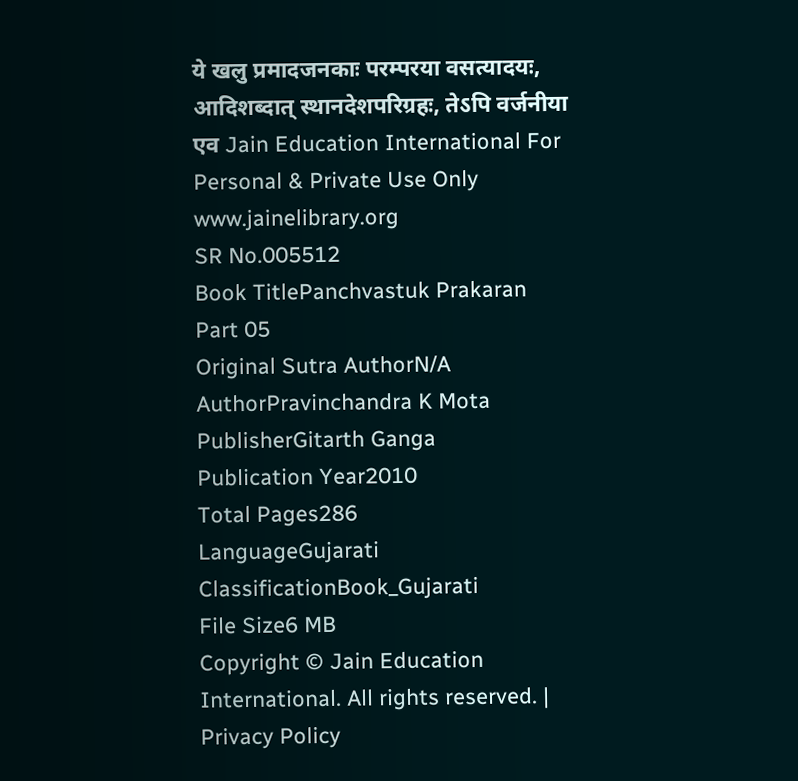ये खलु प्रमादजनकाः परम्परया वसत्यादयः, आदिशब्दात् स्थानदेशपरिग्रहः, तेऽपि वर्जनीया एव Jain Education International For Personal & Private Use Only www.jainelibrary.org
SR No.005512
Book TitlePanchvastuk Prakaran Part 05
Original Sutra AuthorN/A
AuthorPravinchandra K Mota
PublisherGitarth Ganga
Publication Year2010
Total Pages286
LanguageGujarati
ClassificationBook_Gujarati
File Size6 MB
Copyright © Jain Education International. All rights reserved. | Privacy Policy